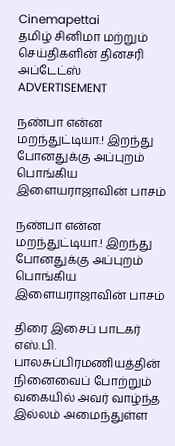Cinemapettai
தமிழ் சினிமா மற்றும் செய்திகளின் தினசரி அப்டேட்ஸ்
ADVERTISEMENT

நண்பா என்ன மறந்துட்டியா.! இறந்து போனதுக்கு அப்புறம் பொங்கிய இளையராஜாவின் பாசம்

நண்பா என்ன மறந்துட்டியா.! இறந்து போனதுக்கு அப்புறம் பொங்கிய இளையராஜாவின் பாசம்

திரை இசைப் பாடகர் எஸ்.பி. பாலசுப்பிரமணியத்தின் நினைவைப் போற்றும் வகையில் அவர் வாழ்ந்த இல்லம் அமைந்துள்ள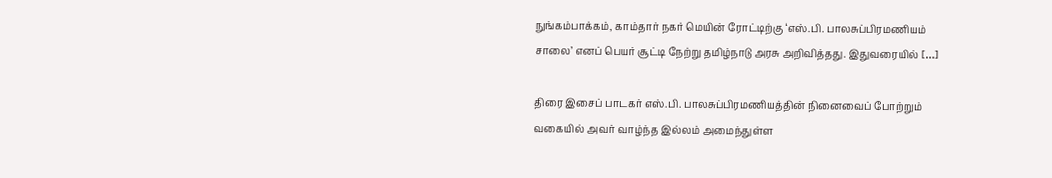நுங்கம்பாக்கம், காம்தார் நகர் மெயின் ரோட்டிற்கு ‘எஸ்.பி. பாலசுப்பிரமணியம் சாலை’ எனப் பெயர் சூட்டி நேற்று தமிழ்நாடு அரசு அறிவித்தது. இதுவரையில் […]

திரை இசைப் பாடகர் எஸ்.பி. பாலசுப்பிரமணியத்தின் நினைவைப் போற்றும் வகையில் அவர் வாழ்ந்த இல்லம் அமைந்துள்ள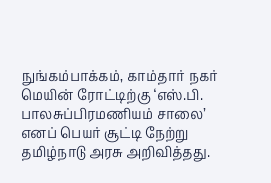நுங்கம்பாக்கம், காம்தார் நகர் மெயின் ரோட்டிற்கு ‘எஸ்.பி. பாலசுப்பிரமணியம் சாலை’ எனப் பெயர் சூட்டி நேற்று தமிழ்நாடு அரசு அறிவித்தது.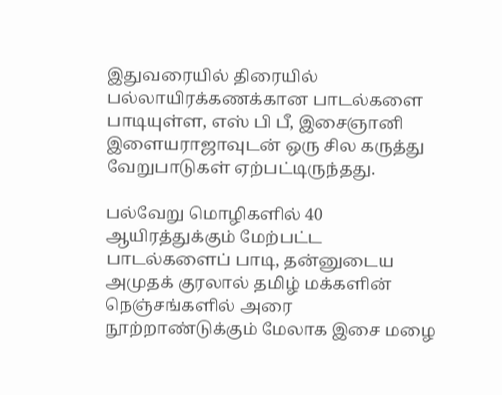இதுவரையில் திரையில் பல்லாயிரக்கணக்கான பாடல்களை பாடியுள்ள, எஸ் பி பீ, இசைஞானி இளையராஜாவுடன் ஒரு சில கருத்து வேறுபாடுகள் ஏற்பட்டிருந்தது.

பல்வேறு மொழிகளில் 40 ஆயிரத்துக்கும் மேற்பட்ட பாடல்களைப் பாடி, தன்னுடைய அமுதக் குரலால் தமிழ் மக்களின் நெஞ்சங்களில் அரை நூற்றாண்டுக்கும் மேலாக இசை மழை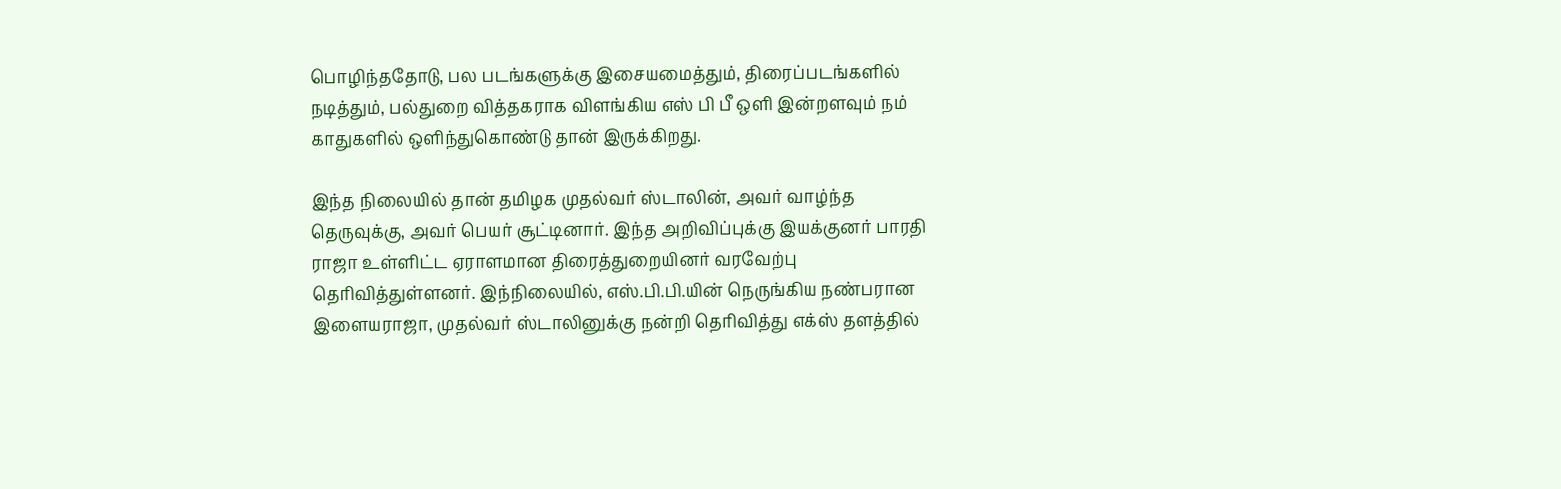பொழிந்ததோடு, பல படங்களுக்கு இசையமைத்தும், திரைப்படங்களில் நடித்தும், பல்துறை வித்தகராக விளங்கிய எஸ் பி பீ ஒளி இன்றளவும் நம் காதுகளில் ஒளிந்துகொண்டு தான் இருக்கிறது.

இந்த நிலையில் தான் தமிழக முதல்வர் ஸ்டாலின், அவர் வாழ்ந்த தெருவுக்கு, அவர் பெயர் சூட்டினார். இந்த அறிவிப்புக்கு இயக்குனர் பாரதி ராஜா உள்ளிட்ட ஏராளமான திரைத்துறையினர் வரவேற்பு தெரிவித்துள்ளனர். இந்நிலையில், எஸ்.பி.பி.யின் நெருங்கிய நண்பரான இளையராஜா, முதல்வர் ஸ்டாலினுக்கு நன்றி தெரிவித்து எக்ஸ் தளத்தில்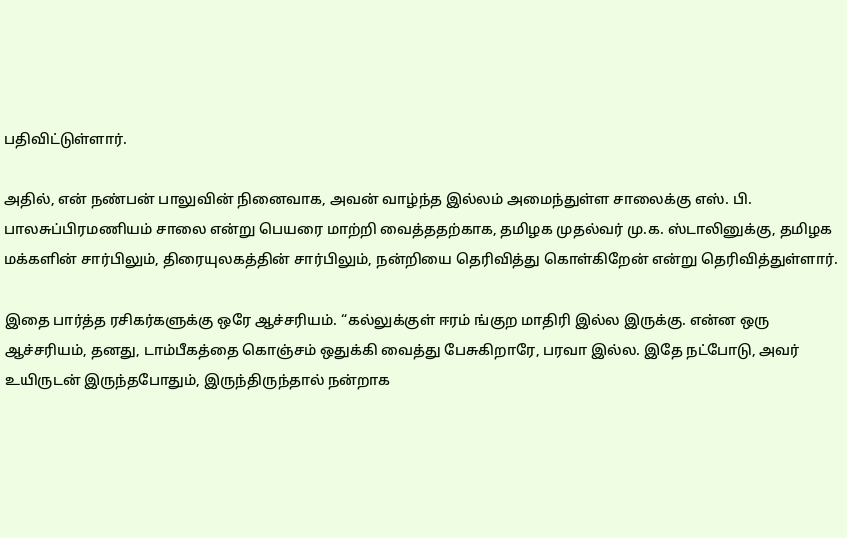பதிவிட்டுள்ளார்.

அதில், என் நண்பன் பாலுவின் நினைவாக, அவன் வாழ்ந்த இல்லம் அமைந்துள்ள சாலைக்கு எஸ். பி. பாலசுப்பிரமணியம் சாலை என்று பெயரை மாற்றி வைத்ததற்காக, தமிழக முதல்வர் மு.க. ஸ்டாலினுக்கு, தமிழக மக்களின் சார்பிலும், திரையுலகத்தின் சார்பிலும், நன்றியை தெரிவித்து கொள்கிறேன் என்று தெரிவித்துள்ளார்.

இதை பார்த்த ரசிகர்களுக்கு ஒரே ஆச்சரியம். “கல்லுக்குள் ஈரம் ங்குற மாதிரி இல்ல இருக்கு. என்ன ஒரு ஆச்சரியம், தனது, டாம்பீகத்தை கொஞ்சம் ஒதுக்கி வைத்து பேசுகிறாரே, பரவா இல்ல. இதே நட்போடு, அவர் உயிருடன் இருந்தபோதும், இருந்திருந்தால் நன்றாக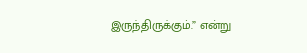இருந்திருக்கும்.” என்று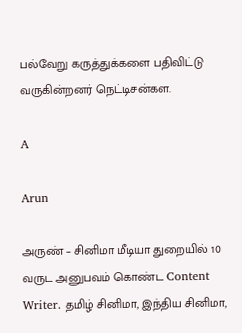பல்வேறு கருத்துக்களை பதிவிட்டு வருகின்றனர் நெட்டிசன்கள.

A

Arun

அருண் – சினிமா மீடியா துறையில் 10 வருட அனுபவம் கொண்ட Content Writer. தமிழ் சினிமா, இந்திய சினிமா,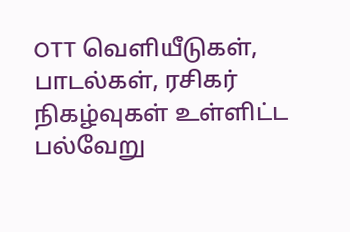OTT வெளியீடுகள், பாடல்கள், ரசிகர் நிகழ்வுகள் உள்ளிட்ட பல்வேறு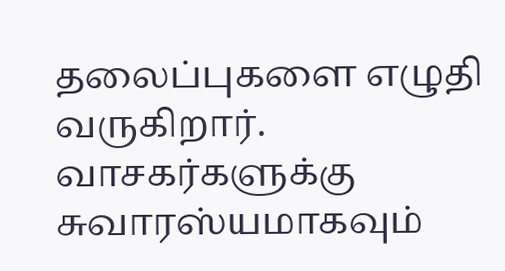தலைப்புகளை எழுதி வருகிறார். வாசகர்களுக்கு சுவாரஸ்யமாகவும்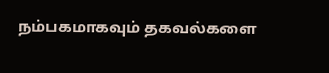நம்பகமாகவும் தகவல்களை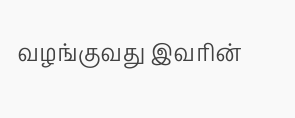வழங்குவது இவரின்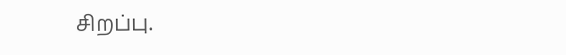சிறப்பு.